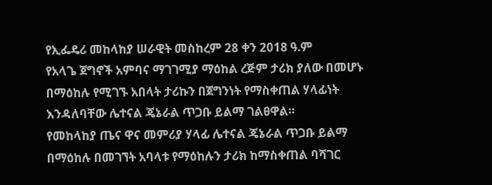የኢፌዴሪ መከላከያ ሠራዊት መስከረም 28 ቀን 2018 ዓ.ም
የአላጌ ጀግኖች አምባና ማገገሚያ ማዕከል ረጅም ታሪክ ያለው በመሆኑ በማዕከሉ የሚገኙ አበላት ታሪኩን በጀግንነት የማስቀጠል ሃላፊነት እንዳለባቸው ሌተናል ጄኔራል ጥጋቡ ይልማ ገልፀዋል።
የመከላከያ ጤና ዋና መምሪያ ሃላፊ ሌተናል ጄኔራል ጥጋቡ ይልማ በማዕከሉ በመገኘት አባላቱ የማዕከሉን ታሪክ ከማስቀጠል ባሻገር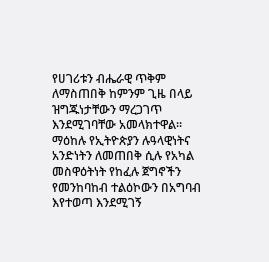የሀገሪቱን ብሔራዊ ጥቅም ለማስጠበቅ ከምንም ጊዜ በላይ ዝግጁነታቸውን ማረጋገጥ እንደሚገባቸው አመላክተዋል።
ማዕከሉ የኢትዮጵያን ሉዓላዊነትና አንድነትን ለመጠበቅ ሲሉ የአካል መስዋዕትነት የከፈሉ ጀግኖችን የመንከባከብ ተልዕኮውን በአግባብ እየተወጣ እንደሚገኝ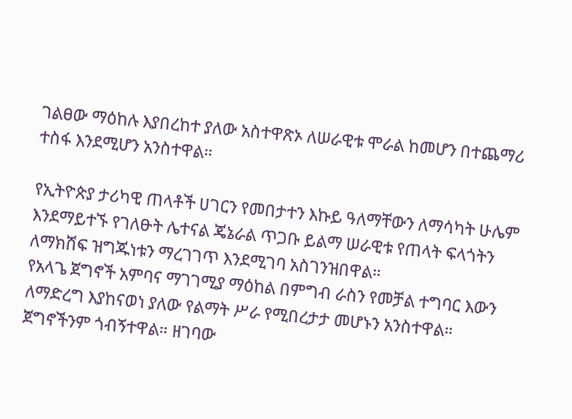ገልፀው ማዕከሉ እያበረከተ ያለው አስተዋጽኦ ለሠራዊቱ ሞራል ከመሆን በተጨማሪ ተስፋ እንደሚሆን አንስተዋል።

የኢትዮጵያ ታሪካዊ ጠላቶች ሀገርን የመበታተን እኩይ ዓለማቸውን ለማሳካት ሁሌም እንደማይተኙ የገለፁት ሌተናል ጄኔራል ጥጋቡ ይልማ ሠራዊቱ የጠላት ፍላጎትን ለማክሸፍ ዝግጁነቱን ማረገገጥ እንደሚገባ አስገንዝበዋል።
የአላጌ ጀግኖች አምባና ማገገሚያ ማዕከል በምግብ ራስን የመቻል ተግባር እውን ለማድረግ እያከናወነ ያለው የልማት ሥራ የሚበረታታ መሆኑን አንስተዋል። ጀግኖችንም ጎብኝተዋል። ዘገባው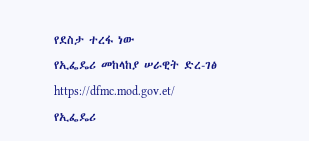የደስታ ተረፋ ነው
የኢፌዴሪ መከላከያ ሠራዊት ድረ-ገፅ
https://dfmc.mod.gov.et/
የኢፌዴሪ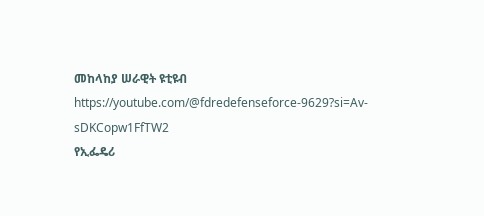መከላከያ ሠራዊት ዩቲዩብ
https://youtube.com/@fdredefenseforce-9629?si=Av-sDKCopw1FfTW2
የኢፌዴሪ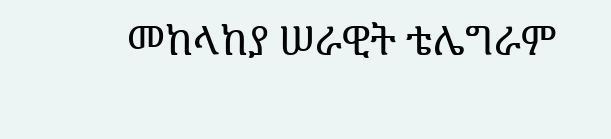መከላከያ ሠራዊት ቴሌግራም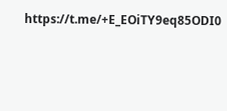https://t.me/+E_EOiTY9eq85ODI0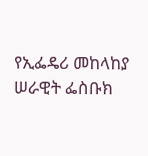የኢፌዴሪ መከላከያ ሠራዊት ፌስቡክ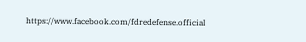https://www.facebook.com/fdredefense.official